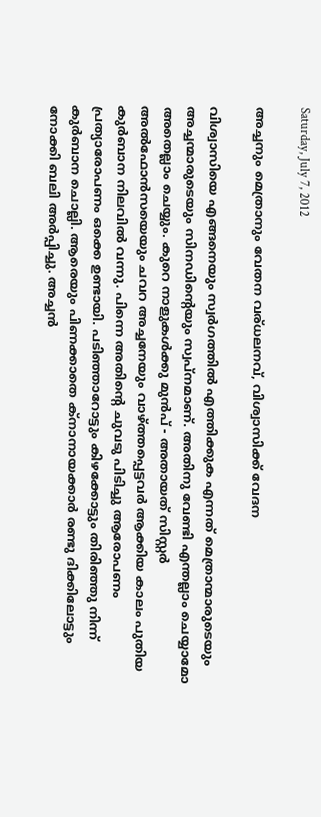Saturday, July 7, 2012

അച്ചനും മെത്രാനും വേതന വര്ധലനവ്‌, വിശ്വാസിക്ക് വേദന

വിശ്വാസിയെ എങ്ങനെയും സ്വര്‍ഗത്തില്‍ എത്തിക്കുക എന്നത് മെത്രാന്മാരുടെയും അച്ചന്മാരുടെയും സിനഡിന്റെയും സ്വപ്നമാണ്. അതിനു വേണ്ടി എന്തല്ലാം ചെയ്യാമോ അതെല്ലാം ചെയ്യും. കുറെ നാളുകള്‍ക്കു മുന്‍പ് - അതായത് സിസ്റ്റര്‍ അല്‍ഫോന്‍സയെയും ചവറ അച്ചനേയും വാഴ്ത്തപ്പെട്ടവര്‍ ആക്കിയ കാലം പുതിയ കുര്‍ബാന നിലവില്‍ വന്നു. പിന്നെ അതിന്റെ ചുവടു പിടിച്ചു ആരോപണം പ്രത്യാരോപണം ഒക്കെ ഉണ്ടായി. പടിഞ്ഞാറോട്ടും കിഴക്കോട്ടും തിരിഞ്ഞു നിന്ന് കുര്‍ബാന ചൊല്ലി. ആരെയും പിണക്കാതെ ക്നാനായക്കാര്‍ രണ്ടു ദിക്കിലോട്ടും നോക്കി ബലി അര്‍പ്പിച്ചു. അച്ചന്‍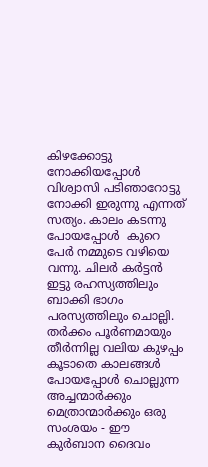കിഴക്കോട്ടു നോക്കിയപ്പോള്‍ വിശ്വാസി പടിഞാറോട്ടു നോക്കി ഇരുന്നു എന്നത് സത്യം. കാലം കടന്നു പോയപ്പോള്‍  കുറെ പേര്‍ നമ്മുടെ വഴിയെ വന്നു. ചിലര്‍ കര്‍ട്ടന്‍ ഇട്ടു രഹസ്യത്തിലും ബാക്കി ഭാഗം പരസ്യത്തിലും ചൊല്ലി. തര്‍ക്കം പൂര്‍ണമായും തീര്‍ന്നില്ല വലിയ കുഴപ്പം കൂടാതെ കാലങ്ങള്‍ പോയപ്പോള്‍ ചൊല്ലുന്ന അച്ചന്മാര്‍ക്കും മെത്രാന്മാര്‍ക്കും ഒരു സംശയം - ഈ കുര്‍ബാന ദൈവം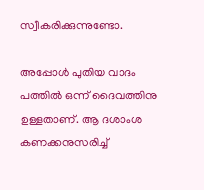സ്വീകരിക്കുന്നുണ്ടോ.

അപ്പോള്‍ പുതിയ വാദം പത്തില്‍ ഒന്ന് ദൈവത്തിനു ഉള്ളതാണ്. ആ ദശാംശ കണക്കനുസരിച്ച്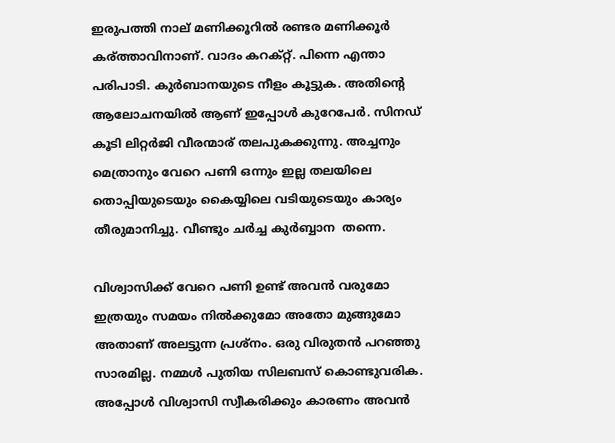ഇരുപത്തി നാല് മണിക്കൂറില്‍ രണ്ടര മണിക്കൂര്‍ കര്ത്താവിനാണ്. വാദം കറക്റ്റ്. പിന്നെ എന്താ പരിപാടി. കുര്‍ബാനയുടെ നീളം കൂട്ടുക. അതിന്റെ ആലോചനയില്‍ ആണ് ഇപ്പോള്‍ കുറേപേര്‍. സിനഡ് കൂടി ലിറ്റര്‍ജി വീരന്മാര് തലപുകക്കുന്നു. അച്ചനും മെത്രാനും വേറെ പണി ഒന്നും ഇല്ല തലയിലെ തൊപ്പിയുടെയും കൈയ്യിലെ വടിയുടെയും കാര്യം തീരുമാനിച്ചു. വീണ്ടും ചര്‍ച്ച കുര്‍ബ്ബാന  തന്നെ.

വിശ്വാസിക്ക് വേറെ പണി ഉണ്ട് അവന്‍ വരുമോ ഇത്രയും സമയം നില്‍ക്കുമോ അതോ മുങ്ങുമോ അതാണ്‌ അലട്ടുന്ന പ്രശ്നം. ഒരു വിരുതന്‍ പറഞ്ഞു സാരമില്ല. നമ്മള്‍ പുതിയ സിലബസ് കൊണ്ടുവരിക. അപ്പോള്‍ വിശ്വാസി സ്വീകരിക്കും കാരണം അവന്‍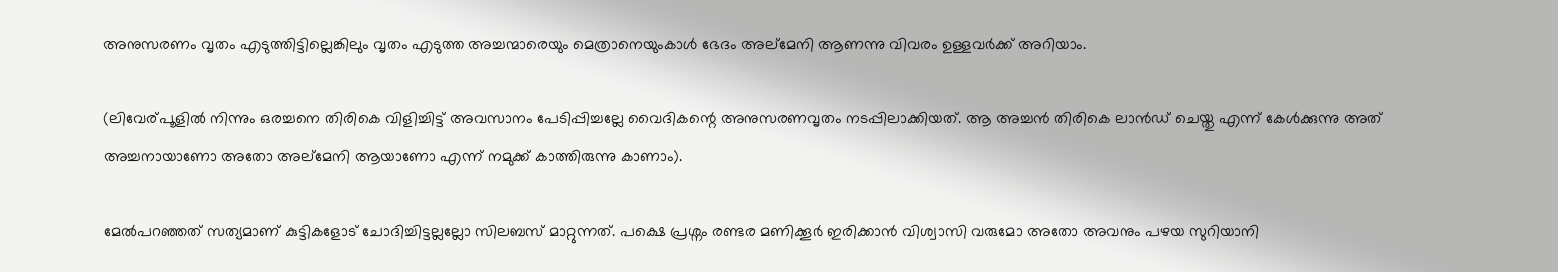അനുസരണം വൃതം എടുത്തിട്ടില്ലെങ്കിലും വൃതം എടുത്ത അച്ചന്മാരെയും മെത്രാനെയുംകാള്‍ ഭേദം അല്മേനി ആണന്നു വിവരം ഉള്ളവര്‍ക്ക് അറിയാം.

(ലിവേര്പൂളില്‍ നിന്നും ഒരച്ചനെ തിരികെ വിളിച്ചിട്ട് അവസാനം പേടിപ്പിച്ചല്ലേ വൈദികന്റെ അനുസരണവൃതം നടപ്പിലാക്കിയത്. ആ അച്ചന്‍ തിരികെ ലാന്‍ഡ്‌ ചെയ്തു എന്ന് കേള്‍ക്കുന്നു അത് അച്ചനായാണോ അതോ അല്മേനി ആയാണോ എന്ന് നമുക്ക് കാത്തിരുന്നു കാണാം).

മേല്‍പറഞ്ഞത്‌ സത്യമാണ് കുട്ടികളോട് ചോദിച്ചിട്ടല്ലല്ലോ സിലബസ് മാറ്റുന്നത്. പക്ഷെ പ്രശ്നം രണ്ടര മണിക്കൂര്‍ ഇരിക്കാന്‍ വിശ്വാസി വരുമോ അതോ അവനും പഴയ സുറിയാനി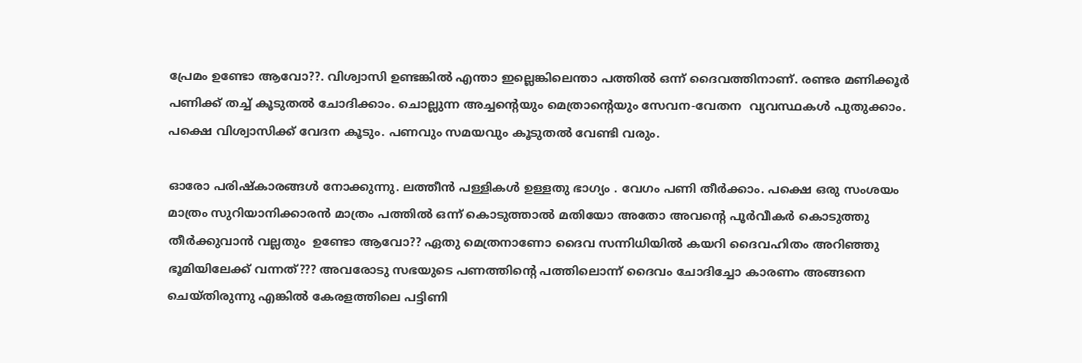പ്രേമം ഉണ്ടോ ആവോ??. വിശ്വാസി ഉണ്ടങ്കില്‍ എന്താ ഇല്ലെങ്കിലെന്താ പത്തില്‍ ഒന്ന് ദൈവത്തിനാണ്. രണ്ടര മണിക്കൂര്‍ പണിക്ക് തച്ച്‌ കൂടുതല്‍ ചോദിക്കാം. ചൊല്ലുന്ന അച്ചന്റെയും മെത്രാന്റെയും സേവന-വേതന  വ്യവസ്ഥകള്‍ പുതുക്കാം. പക്ഷെ വിശ്വാസിക്ക് വേദന കൂടും. പണവും സമയവും കൂടുതല്‍ വേണ്ടി വരും.

ഓരോ പരിഷ്കാരങ്ങള്‍ നോക്കുന്നു. ലത്തീന്‍ പള്ളികള്‍ ഉള്ളതു ഭാഗ്യം . വേഗം പണി തീര്‍ക്കാം. പക്ഷെ ഒരു സംശയം മാത്രം സുറിയാനിക്കാരന്‍ മാത്രം പത്തില്‍ ഒന്ന് കൊടുത്താല്‍ മതിയോ അതോ അവന്റെ പൂര്‍വീകര്‍ കൊടുത്തു തീര്‍ക്കുവാന്‍ വല്ലതും  ഉണ്ടോ ആവോ?? ഏതു മെത്രനാണോ ദൈവ സന്നിധിയില്‍ കയറി ദൈവഹിതം അറിഞ്ഞു ഭൂമിയിലേക്ക്‌ വന്നത്??? അവരോടു സഭയുടെ പണത്തിന്റെ പത്തിലൊന്ന് ദൈവം ചോദിച്ചോ കാരണം അങ്ങനെ ചെയ്തിരുന്നു എങ്കില്‍ കേരളത്തിലെ പട്ടിണി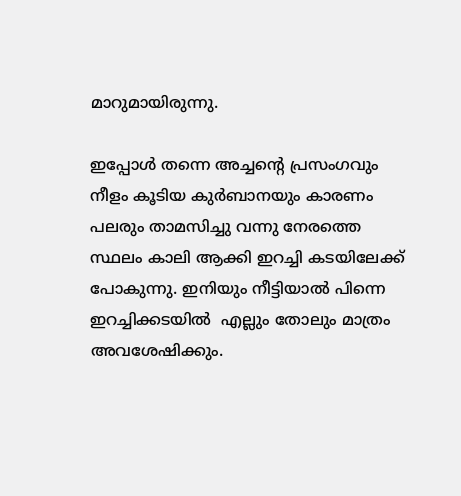മാറുമായിരുന്നു.

ഇപ്പോള്‍ തന്നെ അച്ചന്റെ പ്രസംഗവും നീളം കൂടിയ കുര്‍ബാനയും കാരണം പലരും താമസിച്ചു വന്നു നേരത്തെ സ്ഥലം കാലി ആക്കി ഇറച്ചി കടയിലേക്ക് പോകുന്നു. ഇനിയും നീട്ടിയാല്‍ പിന്നെ ഇറച്ചിക്കടയില്‍  എല്ലും തോലും മാത്രം അവശേഷിക്കും.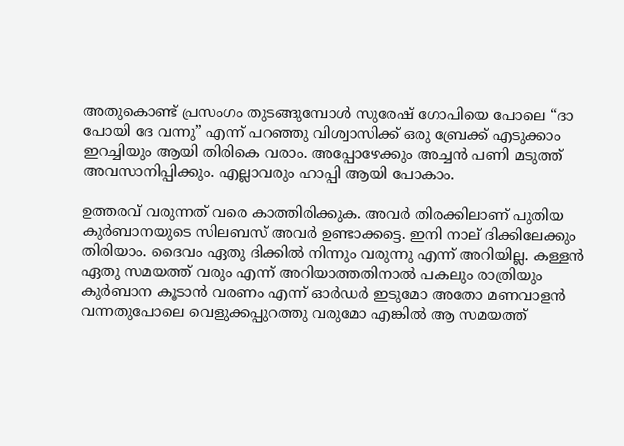അതുകൊണ്ട് പ്രസംഗം തുടങ്ങുമ്പോള്‍ സുരേഷ് ഗോപിയെ പോലെ “ദാ പോയി ദേ വന്നു” എന്ന് പറഞ്ഞു വിശ്വാസിക്ക് ഒരു ബ്രേക്ക്‌ എടുക്കാം ഇറച്ചിയും ആയി തിരികെ വരാം. അപ്പോഴേക്കും അച്ചന്‍ പണി മടുത്ത് അവസാനിപ്പിക്കും. എല്ലാവരും ഹാപ്പി ആയി പോകാം.

ഉത്തരവ് വരുന്നത് വരെ കാത്തിരിക്കുക. അവര്‍ തിരക്കിലാണ് പുതിയ കുര്‍ബാനയുടെ സിലബസ് അവര്‍ ഉണ്ടാക്കട്ടെ. ഇനി നാല് ദിക്കിലേക്കും തിരിയാം. ദൈവം ഏതു ദിക്കില്‍ നിന്നും വരുന്നു എന്ന് അറിയില്ല. കള്ളന്‍ ഏതു സമയത്ത് വരും എന്ന് അറിയാത്തതിനാല്‍ പകലും രാത്രിയും കുര്‍ബാന കൂടാന്‍ വരണം എന്ന് ഓര്‍ഡര്‍ ഇടുമോ അതോ മണവാളന്‍ വന്നതുപോലെ വെളുക്കപ്പുറത്തു വരുമോ എങ്കില്‍ ആ സമയത്ത്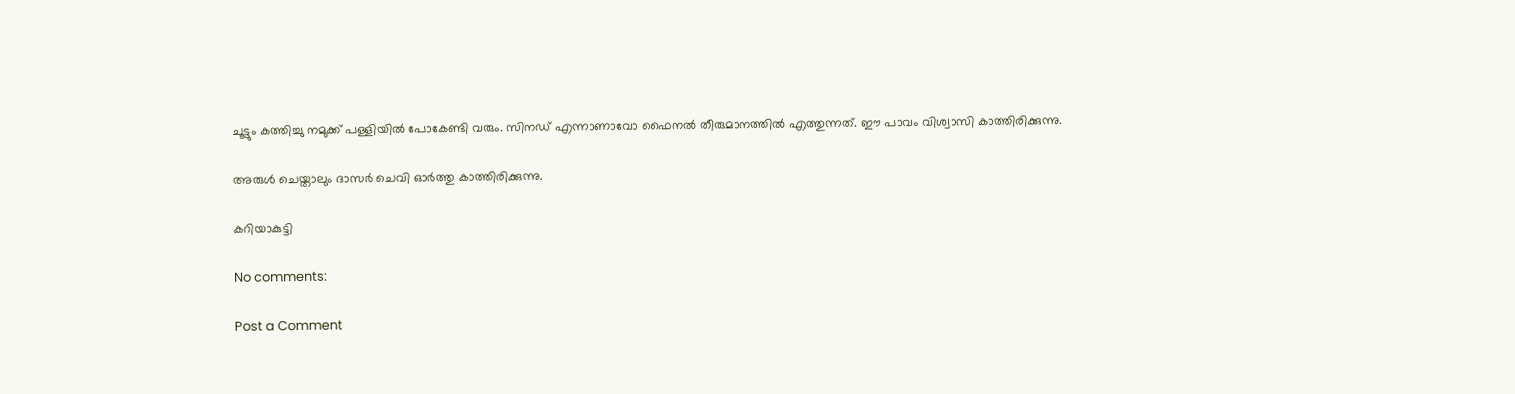ചൂട്ടും കത്തിച്ചു നമുക്ക് പള്ളിയില്‍ പോകേണ്ടി വരും. സിനഡ് എന്നാണാവോ ഫൈനല്‍ തീരുമാനത്തില്‍ എത്തുന്നത്‌. ഈ പാവം വിശ്വാസി കാത്തിരിക്കുന്നു.

അരുള്‍ ചെയ്താലും ദാസര്‍ ചെവി ഓര്‍ത്തു കാത്തിരിക്കുന്നു.

കറിയാകുട്ടി

No comments:

Post a Comment